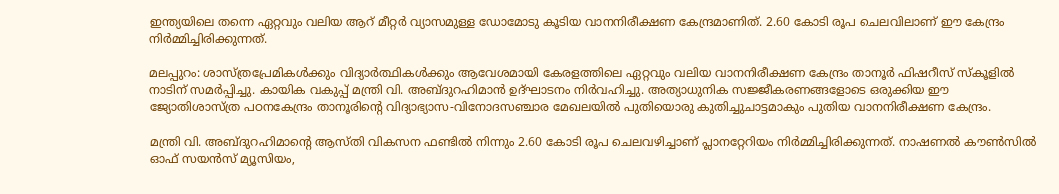ഇന്ത്യയിലെ തന്നെ ഏറ്റവും വലിയ ആറ് മീറ്റര്‍ വ്യാസമുള്ള ഡോമോടു കൂടിയ വാനനിരീക്ഷണ കേന്ദ്രമാണിത്. 2.60 കോടി രൂപ ചെലവിലാണ് ഈ കേന്ദ്രം നിര്‍മ്മിച്ചിരിക്കുന്നത്.

മലപ്പുറം: ശാസ്ത്രപ്രേമികള്‍ക്കും വിദ്യാര്‍ത്ഥികള്‍ക്കും ആവേശമായി കേരളത്തിലെ ഏറ്റവും വലിയ വാനനിരീക്ഷണ കേന്ദ്രം താനൂര്‍ ഫിഷറീസ് സ്‌കൂളില്‍ നാടിന് സമര്‍പ്പിച്ചു. കായിക വകുപ്പ് മന്ത്രി വി. അബ്ദുറഹിമാന്‍ ഉദ്ഘാടനം നിര്‍വഹിച്ചു. അത്യാധുനിക സജ്ജീകരണങ്ങളോടെ ഒരുക്കിയ ഈ ജ്യോതിശാസ്ത്ര പഠനകേന്ദ്രം താനൂരിന്റെ വിദ്യാഭ്യാസ-വിനോദസഞ്ചാര മേഖലയില്‍ പുതിയൊരു കുതിച്ചുചാട്ടമാകും പുതിയ വാനനിരീക്ഷണ കേന്ദ്രം.

മന്ത്രി വി. അബ്ദുറഹിമാന്റെ ആസ്തി വികസന ഫണ്ടില്‍ നിന്നും 2.60 കോടി രൂപ ചെലവഴിച്ചാണ് പ്ലാനറ്റേറിയം നിര്‍മ്മിച്ചിരിക്കുന്നത്. നാഷണല്‍ കൗണ്‍സില്‍ ഓഫ് സയന്‍സ് മ്യൂസിയം,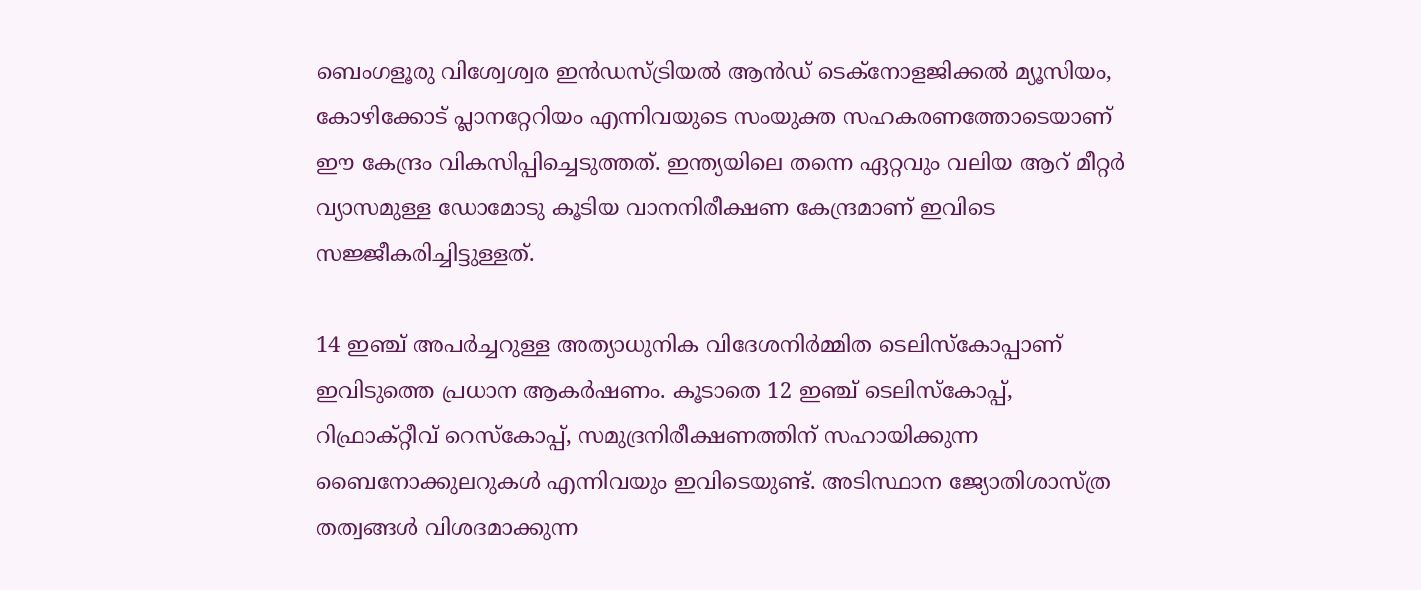ബെംഗളൂരു വിശ്വേശ്വര ഇന്‍ഡസ്ട്രിയല്‍ ആന്‍ഡ് ടെക്‌നോളജിക്കല്‍ മ്യൂസിയം, കോഴിക്കോട് പ്ലാനറ്റേറിയം എന്നിവയുടെ സംയുക്ത സഹകരണത്തോടെയാണ് ഈ കേന്ദ്രം വികസിപ്പിച്ചെടുത്തത്. ഇന്ത്യയിലെ തന്നെ ഏറ്റവും വലിയ ആറ് മീറ്റര്‍ വ്യാസമുള്ള ഡോമോടു കൂടിയ വാനനിരീക്ഷണ കേന്ദ്രമാണ് ഇവിടെ സജ്ജീകരിച്ചിട്ടുള്ളത്.

14 ഇഞ്ച് അപര്‍ച്ചറുള്ള അത്യാധുനിക വിദേശനിര്‍മ്മിത ടെലിസ്‌കോപ്പാണ് ഇവിടുത്തെ പ്രധാന ആകര്‍ഷണം. കൂടാതെ 12 ഇഞ്ച് ടെലിസ്‌കോപ്പ്, റിഫ്രാക്റ്റീവ് റെസ്‌കോപ്പ്, സമുദ്രനിരീക്ഷണത്തിന് സഹായിക്കുന്ന ബൈനോക്കുലറുകള്‍ എന്നിവയും ഇവിടെയുണ്ട്. അടിസ്ഥാന ജ്യോതിശാസ്ത്ര തത്വങ്ങള്‍ വിശദമാക്കുന്ന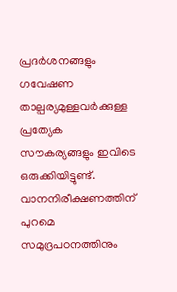പ്രദര്‍ശനങ്ങളും ഗവേഷണ താല്പര്യമുള്ളവര്‍ക്കുള്ള പ്രത്യേക സൗകര്യങ്ങളും ഇവിടെ ഒരുക്കിയിട്ടുണ്ട്. വാനനിരീക്ഷണത്തിന് പുറമെ സമുദ്രപഠനത്തിനും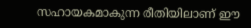സഹായകമാകുന്ന രീതിയിലാണ് ഈ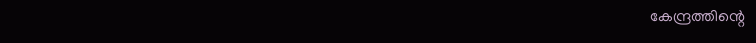കേന്ദ്രത്തിന്റെ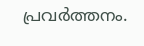പ്രവര്‍ത്തനം.